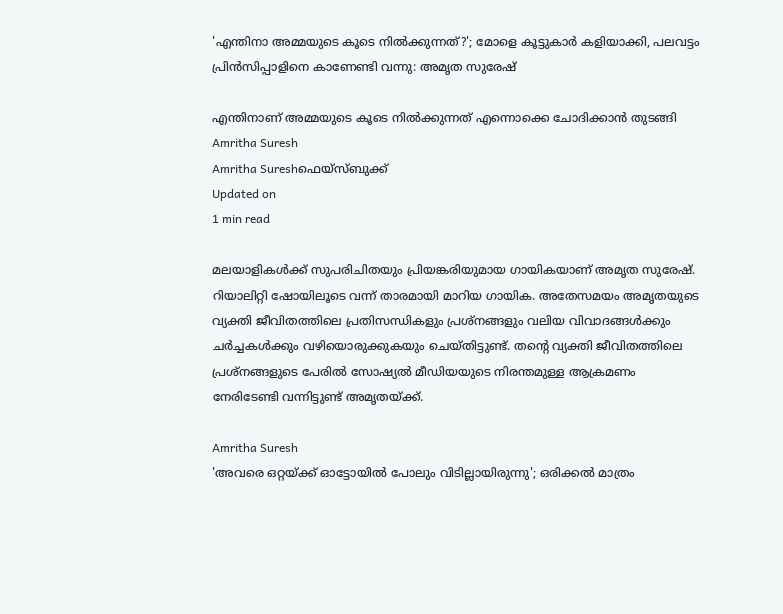'എന്തിനാ അമ്മയുടെ കൂടെ നില്‍ക്കുന്നത്?'; മോളെ കൂട്ടുകാർ കളിയാക്കി, പലവട്ടം പ്രിന്‍സിപ്പാളിനെ കാണേണ്ടി വന്നു: അമൃത സുരേഷ്‌

എന്തിനാണ് അമ്മയുടെ കൂടെ നില്‍ക്കുന്നത് എന്നൊക്കെ ചോദിക്കാന്‍ തുടങ്ങി
Amritha Suresh
Amritha Sureshഫെയ്സ്ബുക്ക്
Updated on
1 min read

മലയാളികള്‍ക്ക് സുപരിചിതയും പ്രിയങ്കരിയുമായ ഗായികയാണ് അമൃത സുരേഷ്. റിയാലിറ്റി ഷോയിലൂടെ വന്ന് താരമായി മാറിയ ഗായിക. അതേസമയം അമൃതയുടെ വ്യക്തി ജീവിതത്തിലെ പ്രതിസന്ധികളും പ്രശ്‌നങ്ങളും വലിയ വിവാദങ്ങള്‍ക്കും ചര്‍ച്ചകള്‍ക്കും വഴിയൊരുക്കുകയും ചെയ്തിട്ടുണ്ട്. തന്റെ വ്യക്തി ജീവിതത്തിലെ പ്രശ്‌നങ്ങളുടെ പേരില്‍ സോഷ്യല്‍ മീഡിയയുടെ നിരന്തമുള്ള ആക്രമണം നേരിടേണ്ടി വന്നിട്ടുണ്ട് അമൃതയ്ക്ക്.

Amritha Suresh
'അവരെ ഒറ്റയ്ക്ക് ഓട്ടോയില്‍ പോലും വിടില്ലായിരുന്നു'; ഒരിക്കല്‍ മാത്രം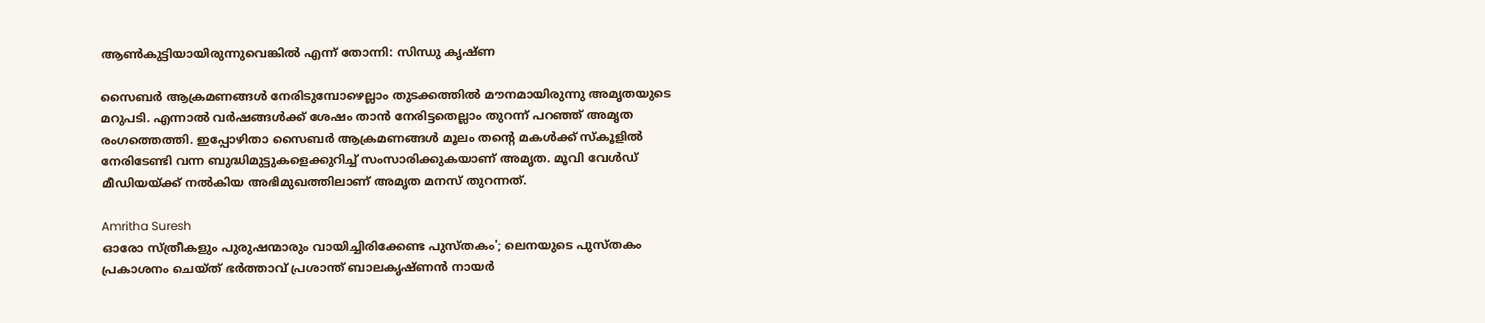ആണ്‍കുട്ടിയായിരുന്നുവെങ്കില്‍ എന്ന് തോന്നി: സിന്ധു കൃഷ്ണ

സൈബര്‍ ആക്രമണങ്ങള്‍ നേരിടുമ്പോഴെല്ലാം തുടക്കത്തില്‍ മൗനമായിരുന്നു അമൃതയുടെ മറുപടി. എന്നാല്‍ വര്‍ഷങ്ങള്‍ക്ക് ശേഷം താന്‍ നേരിട്ടതെല്ലാം തുറന്ന് പറഞ്ഞ് അമൃത രംഗത്തെത്തി. ഇപ്പോഴിതാ സൈബര്‍ ആക്രമണങ്ങള്‍ മൂലം തന്റെ മകള്‍ക്ക് സ്‌കൂളില്‍ നേരിടേണ്ടി വന്ന ബുദ്ധിമുട്ടുകളെക്കുറിച്ച് സംസാരിക്കുകയാണ് അമൃത. മൂവി വേള്‍ഡ് മീഡിയയ്ക്ക് നല്‍കിയ അഭിമുഖത്തിലാണ് അമൃത മനസ് തുറന്നത്.

Amritha Suresh
ഓരോ സ്ത്രീകളും പുരുഷന്മാരും വായിച്ചിരിക്കേണ്ട പുസ്തകം'; ലെനയുടെ പുസ്തകം പ്രകാശനം ചെയ്ത് ഭര്‍ത്താവ് പ്രശാന്ത് ബാലകൃഷ്ണന്‍ നായര്‍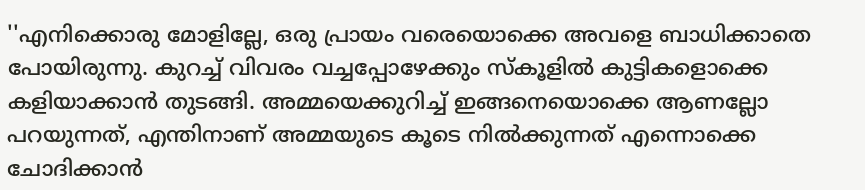''എനിക്കൊരു മോളില്ലേ, ഒരു പ്രായം വരെയൊക്കെ അവളെ ബാധിക്കാതെ പോയിരുന്നു. കുറച്ച് വിവരം വച്ചപ്പോഴേക്കും സ്‌കൂളില്‍ കുട്ടികളൊക്കെ കളിയാക്കാന്‍ തുടങ്ങി. അമ്മയെക്കുറിച്ച് ഇങ്ങനെയൊക്കെ ആണല്ലോ പറയുന്നത്, എന്തിനാണ് അമ്മയുടെ കൂടെ നില്‍ക്കുന്നത് എന്നൊക്കെ ചോദിക്കാന്‍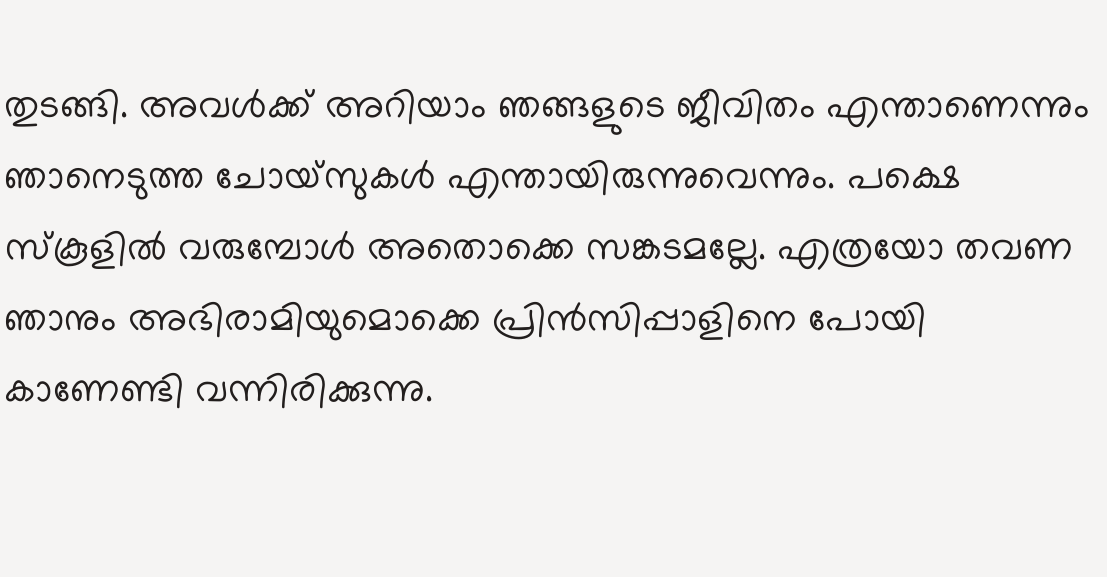തുടങ്ങി. അവള്‍ക്ക് അറിയാം ഞങ്ങളുടെ ജീവിതം എന്താണെന്നും ഞാനെടുത്ത ചോയ്‌സുകള്‍ എന്തായിരുന്നുവെന്നും. പക്ഷെ സ്‌കൂളില്‍ വരുമ്പോള്‍ അതൊക്കെ സങ്കടമല്ലേ. എത്രയോ തവണ ഞാനും അഭിരാമിയുമൊക്കെ പ്രിന്‍സിപ്പാളിനെ പോയി കാണേണ്ടി വന്നിരിക്കുന്നു.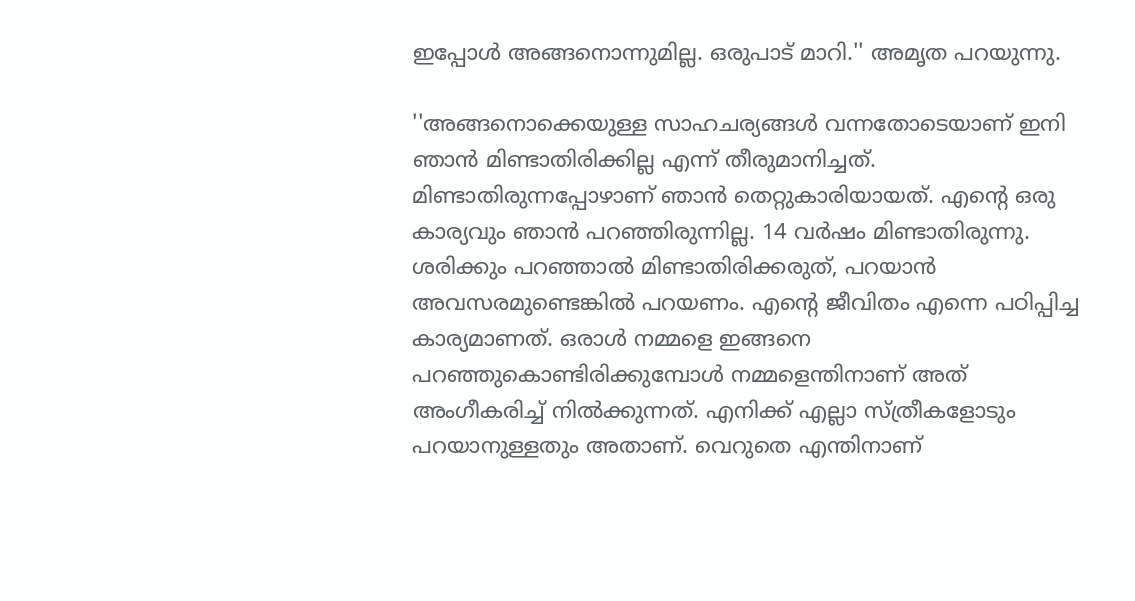ഇപ്പോള്‍ അങ്ങനൊന്നുമില്ല. ഒരുപാട് മാറി.'' അമൃത പറയുന്നു.

''അങ്ങനൊക്കെയുള്ള സാഹചര്യങ്ങള്‍ വന്നതോടെയാണ് ഇനി ഞാന്‍ മിണ്ടാതിരിക്കില്ല എന്ന് തീരുമാനിച്ചത്. മിണ്ടാതിരുന്നപ്പോഴാണ് ഞാന്‍ തെറ്റുകാരിയായത്. എന്റെ ഒരു കാര്യവും ഞാന്‍ പറഞ്ഞിരുന്നില്ല. 14 വര്‍ഷം മിണ്ടാതിരുന്നു. ശരിക്കും പറഞ്ഞാല്‍ മിണ്ടാതിരിക്കരുത്, പറയാന്‍ അവസരമുണ്ടെങ്കില്‍ പറയണം. എന്റെ ജീവിതം എന്നെ പഠിപ്പിച്ച കാര്യമാണത്. ഒരാള്‍ നമ്മളെ ഇങ്ങനെ പറഞ്ഞുകൊണ്ടിരിക്കുമ്പോള്‍ നമ്മളെന്തിനാണ് അത് അംഗീകരിച്ച് നില്‍ക്കുന്നത്. എനിക്ക് എല്ലാ സ്ത്രീകളോടും പറയാനുള്ളതും അതാണ്. വെറുതെ എന്തിനാണ്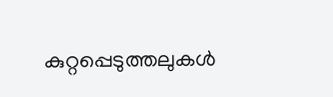കുറ്റപ്പെടുത്തലുകള്‍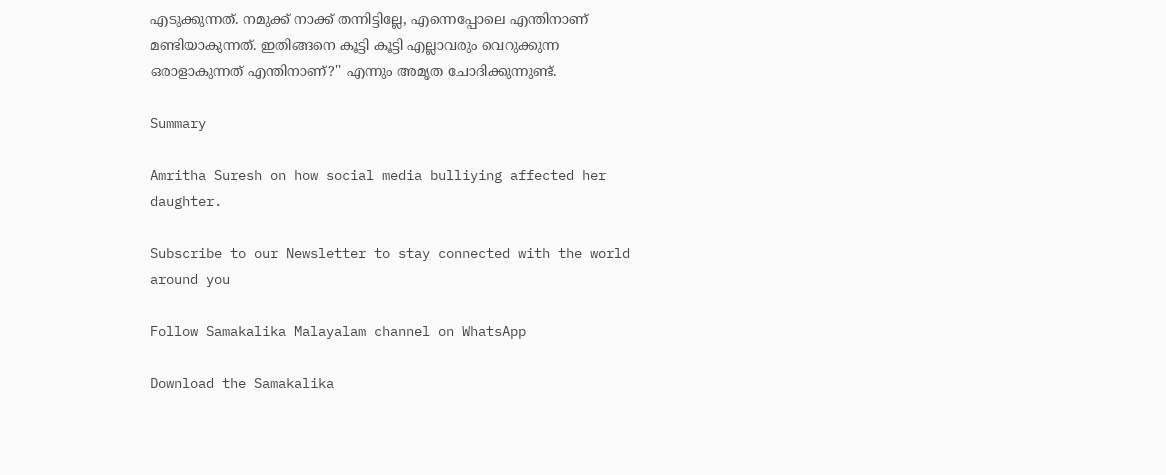എടുക്കുന്നത്. നമുക്ക് നാക്ക് തന്നിട്ടില്ലേ, എന്നെപ്പോലെ എന്തിനാണ് മണ്ടിയാകുന്നത്. ഇതിങ്ങനെ കൂട്ടി കൂട്ടി എല്ലാവരും വെറുക്കുന്ന ഒരാളാകുന്നത് എന്തിനാണ്?'' എന്നും അമൃത ചോദിക്കുന്നുണ്ട്.

Summary

Amritha Suresh on how social media bulliying affected her daughter.

Subscribe to our Newsletter to stay connected with the world around you

Follow Samakalika Malayalam channel on WhatsApp

Download the Samakalika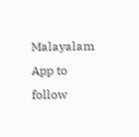Malayalam App to follow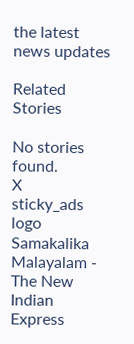the latest news updates

Related Stories

No stories found.
X
sticky_ads
logo
Samakalika Malayalam - The New Indian Express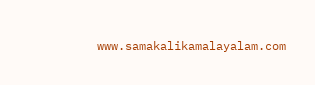www.samakalikamalayalam.com